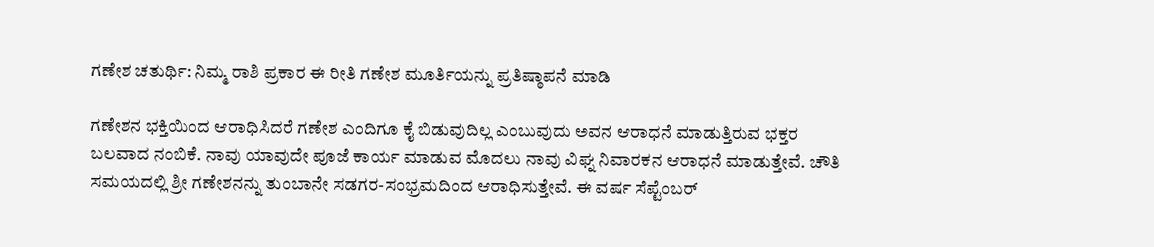ಗಣೇಶ ಚತುರ್ಥಿ: ನಿಮ್ಮ ರಾಶಿ ಪ್ರಕಾರ ಈ ರೀತಿ ಗಣೇಶ ಮೂರ್ತಿಯನ್ನು ಪ್ರತಿಷ್ಠಾಪನೆ ಮಾಡಿ

ಗಣೇಶನ ಭಕ್ತಿಯಿಂದ ಆರಾಧಿಸಿದರೆ ಗಣೇಶ ಎಂದಿಗೂ ಕೈ ಬಿಡುವುದಿಲ್ಲ ಎಂಬುವುದು ಅವನ ಆರಾಧನೆ ಮಾಡುತ್ತಿರುವ ಭಕ್ತರ ಬಲವಾದ ನಂಬಿಕೆ. ನಾವು ಯಾವುದೇ ಪೂಜೆ ಕಾರ್ಯ ಮಾಡುವ ಮೊದಲು ನಾವು ವಿಘ್ನ ನಿವಾರಕನ ಆರಾಧನೆ ಮಾಡುತ್ತೇವೆ. ಚೌತಿ ಸಮಯದಲ್ಲಿ ಶ್ರೀ ಗಣೇಶನನ್ನು ತುಂಬಾನೇ ಸಡಗರ-ಸಂಭ್ರಮದಿಂದ ಆರಾಧಿಸುತ್ತೇವೆ. ಈ ವರ್ಷ ಸೆಪ್ಟೆಂಬರ್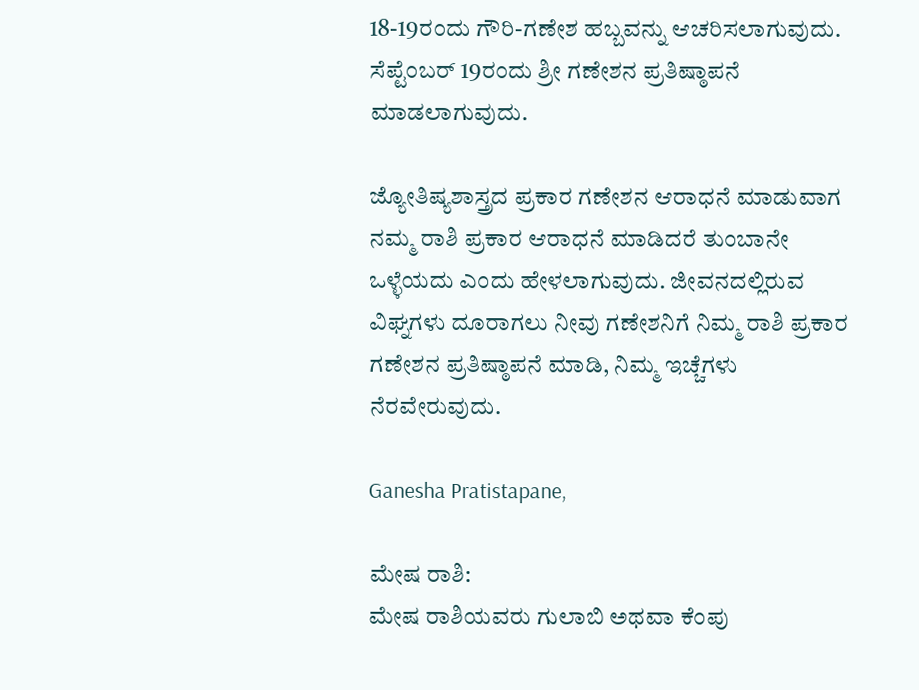18-19ರಂದು ಗೌರಿ-ಗಣೇಶ ಹಬ್ಬವನ್ನು ಆಚರಿಸಲಾಗುವುದು. ಸೆಪ್ಟೆಂಬರ್ 19ರಂದು ಶ್ರೀ ಗಣೇಶನ ಪ್ರತಿಷ್ಠಾಪನೆ ಮಾಡಲಾಗುವುದು.

ಜ್ಯೋತಿಷ್ಯಶಾಸ್ತ್ರದ ಪ್ರಕಾರ ಗಣೇಶನ ಆರಾಧನೆ ಮಾಡುವಾಗ ನಮ್ಮ ರಾಶಿ ಪ್ರಕಾರ ಆರಾಧನೆ ಮಾಡಿದರೆ ತುಂಬಾನೇ ಒಳ್ಳೆಯದು ಎಂದು ಹೇಳಲಾಗುವುದು. ಜೀವನದಲ್ಲಿರುವ ವಿಘ್ನಗಳು ದೂರಾಗಲು ನೀವು ಗಣೇಶನಿಗೆ ನಿಮ್ಮ ರಾಶಿ ಪ್ರಕಾರ ಗಣೇಶನ ಪ್ರತಿಷ್ಠಾಪನೆ ಮಾಡಿ, ನಿಮ್ಮ ಇಚ್ಚೆಗಳು ನೆರವೇರುವುದು.

Ganesha Pratistapane,

ಮೇಷ ರಾಶಿ:
ಮೇಷ ರಾಶಿಯವರು ಗುಲಾಬಿ ಅಥವಾ ಕೆಂಪು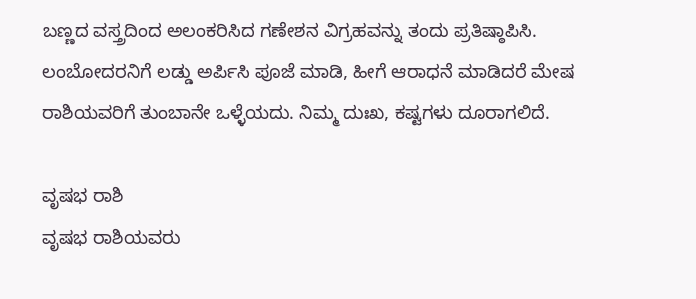ಬಣ್ಣದ ವಸ್ತ್ರದಿಂದ ಅಲಂಕರಿಸಿದ ಗಣೇಶನ ವಿಗ್ರಹವನ್ನು ತಂದು ಪ್ರತಿಷ್ಠಾಪಿಸಿ. ಲಂಬೋದರನಿಗೆ ಲಡ್ಡು ಅರ್ಪಿಸಿ ಪೂಜೆ ಮಾಡಿ, ಹೀಗೆ ಆರಾಧನೆ ಮಾಡಿದರೆ ಮೇಷ ರಾಶಿಯವರಿಗೆ ತುಂಬಾನೇ ಒಳ್ಳೆಯದು. ನಿಮ್ಮ ದುಃಖ, ಕಷ್ಟಗಳು ದೂರಾಗಲಿದೆ.

ವೃಷಭ ರಾಶಿ
ವೃಷಭ ರಾಶಿಯವರು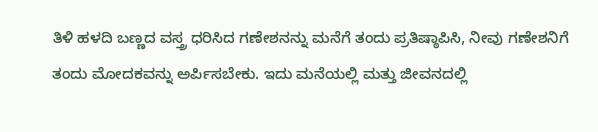ತಿಳಿ ಹಳದಿ ಬಣ್ಣದ ವಸ್ತ್ರ ಧರಿಸಿದ ಗಣೇಶನನ್ನು ಮನೆಗೆ ತಂದು ಪ್ರತಿಷ್ಠಾಪಿಸಿ, ನೀವು ಗಣೇಶನಿಗೆ ತಂದು ಮೋದಕವನ್ನು ಅರ್ಪಿಸಬೇಕು. ಇದು ಮನೆಯಲ್ಲಿ ಮತ್ತು ಜೀವನದಲ್ಲಿ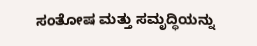ಸಂತೋಷ ಮತ್ತು ಸಮೃದ್ಧಿಯನ್ನು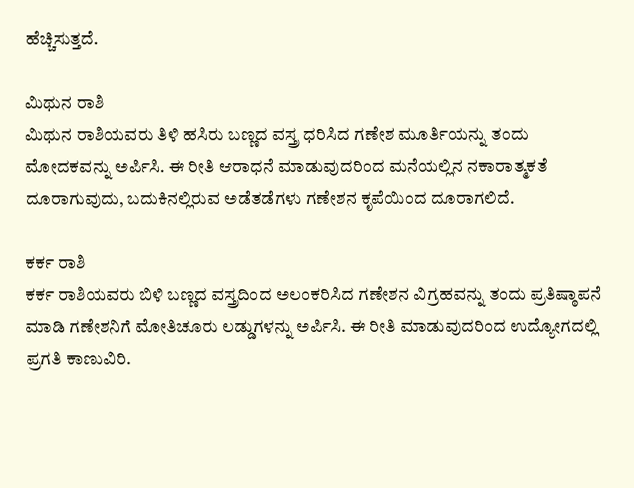ಹೆಚ್ಚಿಸುತ್ತದೆ.

ಮಿಥುನ ರಾಶಿ
ಮಿಥುನ ರಾಶಿಯವರು ತಿಳಿ ಹಸಿರು ಬಣ್ಣದ ವಸ್ತ್ರ ಧರಿಸಿದ ಗಣೇಶ ಮೂರ್ತಿಯನ್ನು ತಂದು ಮೋದಕವನ್ನು ಅರ್ಪಿಸಿ. ಈ ರೀತಿ ಆರಾಧನೆ ಮಾಡುವುದರಿಂದ ಮನೆಯಲ್ಲಿನ ನಕಾರಾತ್ಮಕತೆ ದೂರಾಗುವುದು, ಬದುಕಿನಲ್ಲಿರುವ ಅಡೆತಡೆಗಳು ಗಣೇಶನ ಕೃಪೆಯಿಂದ ದೂರಾಗಲಿದೆ.

ಕರ್ಕ ರಾಶಿ
ಕರ್ಕ ರಾಶಿಯವರು ಬಿಳಿ ಬಣ್ಣದ ವಸ್ತ್ರದಿಂದ ಅಲಂಕರಿಸಿದ ಗಣೇಶನ ವಿಗ್ರಹವನ್ನು ತಂದು ಪ್ರತಿಷ್ಠಾಪನೆ ಮಾಡಿ ಗಣೇಶನಿಗೆ ಮೋತಿಚೂರು ಲಡ್ಡುಗಳನ್ನು ಅರ್ಪಿಸಿ. ಈ ರೀತಿ ಮಾಡುವುದರಿಂದ ಉದ್ಯೋಗದಲ್ಲಿ ಪ್ರಗತಿ ಕಾಣುವಿರಿ.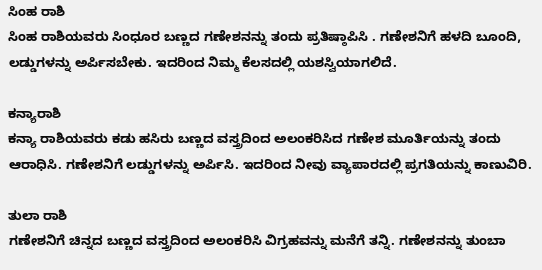ಸಿಂಹ ರಾಶಿ
ಸಿಂಹ ರಾಶಿಯವರು ಸಿಂಧೂರ ಬಣ್ಣದ ಗಣೇಶನನ್ನು ತಂದು ಪ್ರತಿಷ್ಠಾಪಿಸಿ . ಗಣೇಶನಿಗೆ ಹಳದಿ ಬೂಂದಿ, ಲಡ್ಡುಗಳನ್ನು ಅರ್ಪಿಸಬೇಕು. ಇದರಿಂದ ನಿಮ್ಮ ಕೆಲಸದಲ್ಲಿ ಯಶಸ್ವಿಯಾಗಲಿದೆ.

ಕನ್ಯಾರಾಶಿ
ಕನ್ಯಾ ರಾಶಿಯವರು ಕಡು ಹಸಿರು ಬಣ್ಣದ ವಸ್ತ್ರದಿಂದ ಅಲಂಕರಿಸಿದ ಗಣೇಶ ಮೂರ್ತಿಯನ್ನು ತಂದು ಆರಾಧಿಸಿ. ಗಣೇಶನಿಗೆ ಲಡ್ಡುಗಳನ್ನು ಅರ್ಪಿಸಿ. ಇದರಿಂದ ನೀವು ವ್ಯಾಪಾರದಲ್ಲಿ ಪ್ರಗತಿಯನ್ನು ಕಾಣುವಿರಿ.

ತುಲಾ ರಾಶಿ
ಗಣೇಶನಿಗೆ ಚಿನ್ನದ ಬಣ್ಣದ ವಸ್ತ್ರದಿಂದ ಅಲಂಕರಿಸಿ ವಿಗ್ರಹವನ್ನು ಮನೆಗೆ ತನ್ನಿ. ಗಣೇಶನನ್ನು ತುಂಬಾ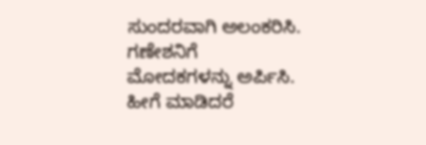ಸುಂದರವಾಗಿ ಅಲಂಕರಿಸಿ. ಗಣೇಶನಿಗೆ ಮೋದಕಗಳನ್ನು ಅರ್ಪಿಸಿ. ಹೀಗೆ ಮಾಡಿದರೆ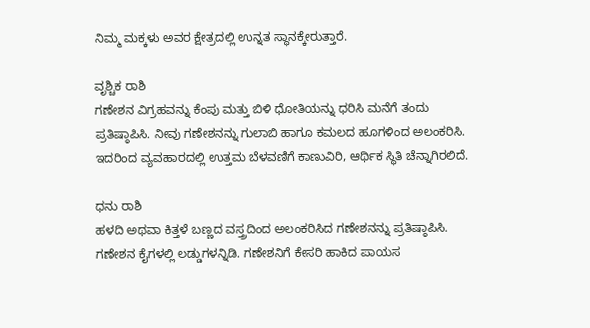ನಿಮ್ಮ ಮಕ್ಕಳು ಅವರ ಕ್ಷೇತ್ರದಲ್ಲಿ ಉನ್ನತ ಸ್ಥಾನಕ್ಕೇರುತ್ತಾರೆ.

ವೃಶ್ಚಿಕ ರಾಶಿ
ಗಣೇಶನ ವಿಗ್ರಹವನ್ನು ಕೆಂಪು ಮತ್ತು ಬಿಳಿ ಧೋತಿಯನ್ನು ಧರಿಸಿ ಮನೆಗೆ ತಂದು ಪ್ರತಿಷ್ಠಾಪಿಸಿ. ನೀವು ಗಣೇಶನನ್ನು ಗುಲಾಬಿ ಹಾಗೂ ಕಮಲದ ಹೂಗಳಿಂದ ಅಲಂಕರಿಸಿ. ಇದರಿಂದ ವ್ಯವಹಾರದಲ್ಲಿ ಉತ್ತಮ ಬೆಳವಣಿಗೆ ಕಾಣುವಿರಿ, ಆರ್ಥಿಕ ಸ್ಥಿತಿ ಚೆನ್ನಾಗಿರಲಿದೆ.

ಧನು ರಾಶಿ
ಹಳದಿ ಅಥವಾ ಕಿತ್ತಳೆ ಬಣ್ಣದ ವಸ್ತ್ರದಿಂದ ಅಲಂಕರಿಸಿದ ಗಣೇಶನನ್ನು ಪ್ರತಿಷ್ಠಾಪಿಸಿ. ಗಣೇಶನ ಕೈಗಳಲ್ಲಿ ಲಡ್ಡುಗಳನ್ನಿಡಿ. ಗಣೇಶನಿಗೆ ಕೇಸರಿ ಹಾಕಿದ ಪಾಯಸ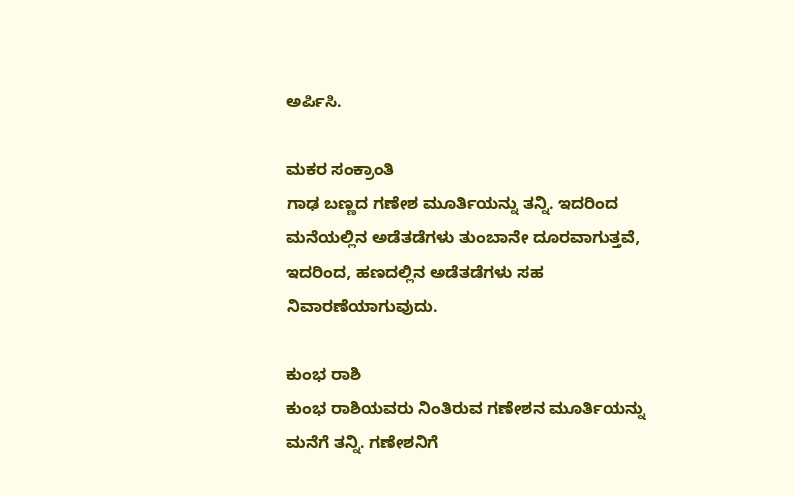ಅರ್ಪಿಸಿ.

ಮಕರ ಸಂಕ್ರಾಂತಿ
ಗಾಢ ಬಣ್ಣದ ಗಣೇಶ ಮೂರ್ತಿಯನ್ನು ತನ್ನಿ. ಇದರಿಂದ ಮನೆಯಲ್ಲಿನ ಅಡೆತಡೆಗಳು ತುಂಬಾನೇ ದೂರವಾಗುತ್ತವೆ, ಇದರಿಂದ, ಹಣದಲ್ಲಿನ ಅಡೆತಡೆಗಳು ಸಹ ನಿವಾರಣೆಯಾಗುವುದು.

ಕುಂಭ ರಾಶಿ
ಕುಂಭ ರಾಶಿಯವರು ನಿಂತಿರುವ ಗಣೇಶನ ಮೂರ್ತಿಯನ್ನು ಮನೆಗೆ ತನ್ನಿ. ಗಣೇಶನಿಗೆ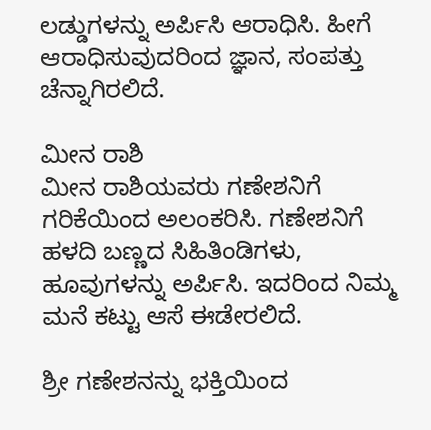ಲಡ್ಡುಗಳನ್ನು ಅರ್ಪಿಸಿ ಆರಾಧಿಸಿ. ಹೀಗೆ ಆರಾಧಿಸುವುದರಿಂದ ಜ್ಞಾನ, ಸಂಪತ್ತು ಚೆನ್ನಾಗಿರಲಿದೆ.

ಮೀನ ರಾಶಿ
ಮೀನ ರಾಶಿಯವರು ಗಣೇಶನಿಗೆ ಗರಿಕೆಯಿಂದ ಅಲಂಕರಿಸಿ. ಗಣೇಶನಿಗೆ ಹಳದಿ ಬಣ್ಣದ ಸಿಹಿತಿಂಡಿಗಳು, ಹೂವುಗಳನ್ನು ಅರ್ಪಿಸಿ. ಇದರಿಂದ ನಿಮ್ಮ ಮನೆ ಕಟ್ಟು ಆಸೆ ಈಡೇರಲಿದೆ.

ಶ್ರೀ ಗಣೇಶನನ್ನು ಭಕ್ತಿಯಿಂದ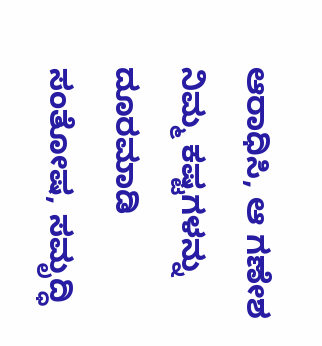ಆರಾಧಿಸಿ, ಆ ಗಣೇಶ ನಿಮ್ಮ ಕಷ್ಟಗಳನ್ನು ದೂರಮಾಡಿ ಸಂತೋಷ, ಸಮೃದ್ಧಿ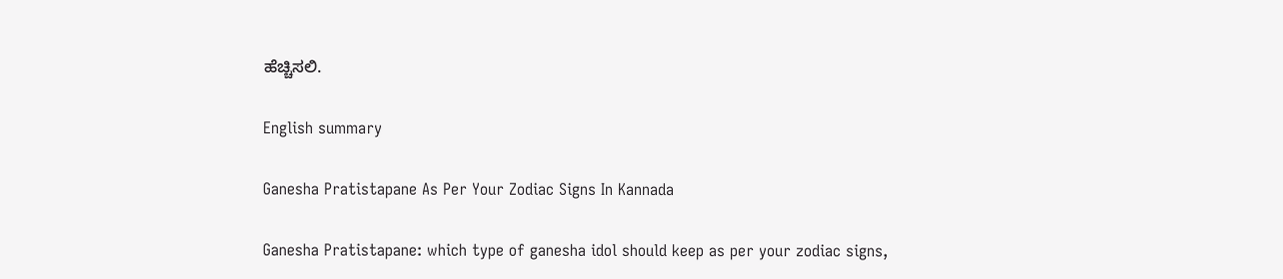ಹೆಚ್ಚಿಸಲಿ.

English summary

Ganesha Pratistapane As Per Your Zodiac Signs In Kannada

Ganesha Pratistapane: which type of ganesha idol should keep as per your zodiac signs,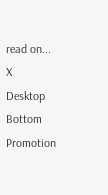read on...
X
Desktop Bottom Promotion